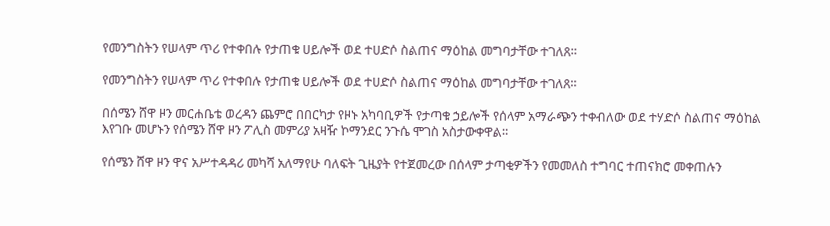የመንግስትን የሠላም ጥሪ የተቀበሉ የታጠቁ ሀይሎች ወደ ተሀድሶ ስልጠና ማዕከል መግባታቸው ተገለጸ።

የመንግስትን የሠላም ጥሪ የተቀበሉ የታጠቁ ሀይሎች ወደ ተሀድሶ ስልጠና ማዕከል መግባታቸው ተገለጸ።

በሰሜን ሸዋ ዞን መርሐቤቴ ወረዳን ጨምሮ በበርካታ የዞኑ አካባቢዎች የታጣቁ ኃይሎች የሰላም አማራጭን ተቀብለው ወደ ተሃድሶ ስልጠና ማዕከል እየገቡ መሆኑን የሰሜን ሸዋ ዞን ፖሊስ መምሪያ አዛዥ ኮማንደር ንጉሴ ሞገስ አስታውቀዋል።

የሰሜን ሸዋ ዞን ዋና አሥተዳዳሪ መካሻ አለማየሁ ባለፍት ጊዜያት የተጀመረው በሰላም ታጣቂዎችን የመመለስ ተግባር ተጠናክሮ መቀጠሉን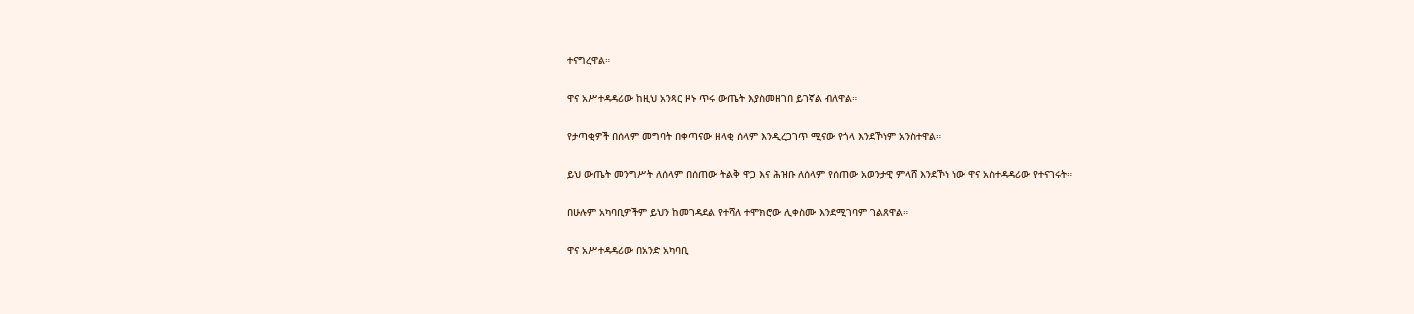ተናግረዋል።

ዋና አሥተዳዳሪው ከዚህ አንጻር ዞኑ ጥሩ ውጤት እያስመዘገበ ይገኛል ብለዋል።

የታጣቂዎች በሰላም መግባት በቀጣናው ዘላቂ ሰላም እንዲረጋገጥ ሚናው የጎላ እንደኾነም አንስተዋል።

ይህ ውጤት መንግሥት ለሰላም በሰጠው ትልቅ ዋጋ እና ሕዝቡ ለሰላም የሰጠው አወንታዊ ምላሸ እንደኾነ ነው ዋና አስተዳዳሪው የተናገሩት።

በሁሉም አካባቢዎችም ይህን ከመገዳደል የተሻለ ተሞክሮው ሊቀስሙ እንደሚገባም ገልጸዋል።

ዋና አሥተዳዳሪው በአንድ አካባቢ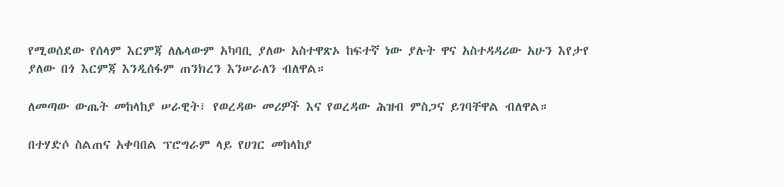የሚወሰደው የሰላም እርምጃ ለሌላውም አካባቢ ያለው አስተዋጽኦ ከፍተኛ ነው ያሉት ዋና አስተዳዳሪው አሁን እየታየ ያለው በጎ እርምጃ እንዲሰፋም ጠንክረን እንሠራለን ብለዋል።

ለመጣው ውጤት መከላከያ ሠራዊት፣ የወረዳው መሪዎች እና የወረዳው ሕዝብ ምስጋና ይገባቸዋል ብለዋል።

በተሃድሶ ስልጠና አቀባበል ፕሮግራም ላይ የሀገር መከላከያ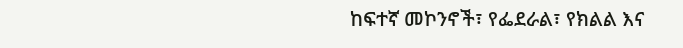ከፍተኛ መኮንኖች፣ የፌደራል፣ የክልል እና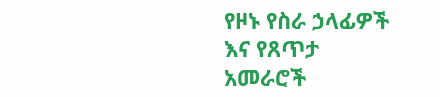የዞኑ የስራ ኃላፊዎች እና የጸጥታ አመራሮች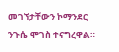መገኘታቸውን ኮማንደር ንጉሴ ሞገስ ተናግረዋል።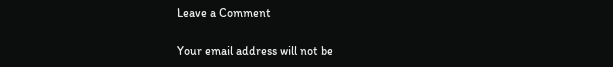Leave a Comment

Your email address will not be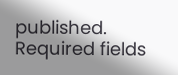published. Required fields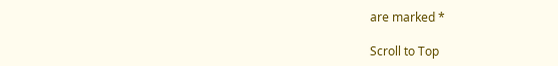are marked *

Scroll to Top